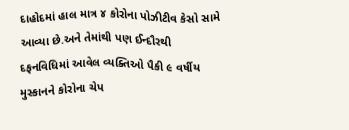દાહોદમાં હાલ માત્ર ૪ કોરોના પોઝીટીવ કેસો સામે આવ્યા છે.અને તેમાંથી પણ ઈન્દૌરથી દફનવિધિમાં આવેલ વ્યક્તિઓ પૈકી ૯ વર્ષીય મુસ્કાનને કોરોના ચેપ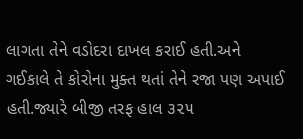લાગતા તેને વડોદરા દાખલ કરાઈ હતી.અને ગઈકાલે તે કોરોના મુક્ત થતાં તેને રજા પણ અપાઈ હતી.જ્યારે બીજી તરફ હાલ ૩૨૫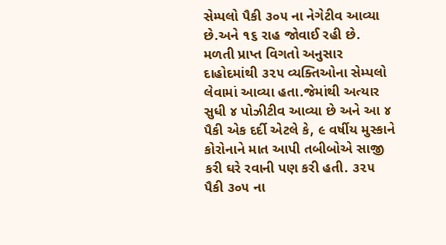સેમ્પલો પૈકી ૩૦૫ ના નેગેટીવ આવ્યા છે.અને ૧૬ રાહ જોવાઈ રહી છે. મળતી પ્રાપ્ત વિગતો અનુસાર દાહોદમાંથી ૩૨૫ વ્યક્તિઓના સેમ્પલો લેવામાં આવ્યા હતા.જેમાંથી અત્યાર સુધી ૪ પોઝીટીવ આવ્યા છે અને આ ૪ પૈકી એક દર્દી એટલે કે, ૯ વર્ષીય મુસ્કાને કોરોનાને માત આપી તબીબોએ સાજી કરી ઘરે રવાની પણ કરી હતી. ૩૨૫ પૈકી ૩૦૫ ના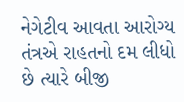નેગેટીવ આવતા આરોગ્ય તંત્રએ રાહતનો દમ લીધો છે ત્યારે બીજી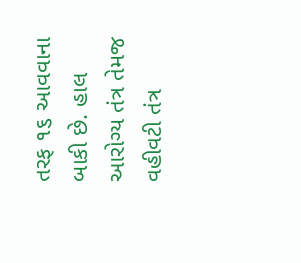તરફ ૧૬ આવવાના બાકી છે. હાલ આરોગ્ય તંત્ર તેમજ વહીવટી તંત્ર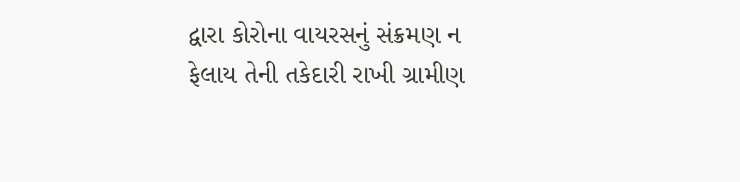દ્વારા કોરોના વાયરસનું સંક્રમણ ન ફેલાય તેની તકેદારી રાખી ગ્રામીણ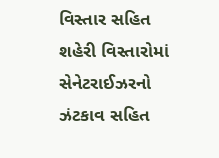વિસ્તાર સહિત શહેરી વિસ્તારોમાં સેનેટરાઈઝરનો ઝંટકાવ સહિત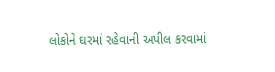લોકોને ઘરમાં રહેવાની અપીલ કરવામાં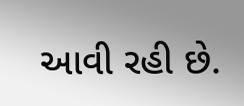આવી રહી છે.